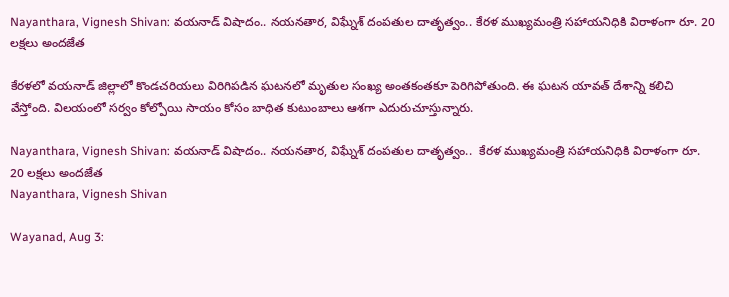Nayanthara, Vignesh Shivan: వయనాడ్ విషాదం.. న‌య‌న‌తార, విఘ్నేశ్ దంపతుల దాతృత్వం.. కేరళ ముఖ్యమంత్రి సహాయనిధికి విరాళంగా రూ. 20 ల‌క్ష‌లు అంద‌జేత‌

కేరళలో వయనాడ్‌ జిల్లాలో కొండచరియలు విరిగిపడిన ఘటనలో మృతుల సంఖ్య అంతకంతకూ పెరిగిపోతుంది. ఈ ఘటన యావత్‌ దేశాన్ని కలిచి వేస్తోంది. విలయంలో సర్వం కోల్పోయి సాయం కోసం బాధిత కుటుంబాలు ఆశగా ఎదురుచూస్తున్నారు.

Nayanthara, Vignesh Shivan: వయనాడ్ విషాదం.. న‌య‌న‌తార, విఘ్నేశ్ దంపతుల దాతృత్వం..  కేరళ ముఖ్యమంత్రి సహాయనిధికి విరాళంగా రూ. 20 ల‌క్ష‌లు అంద‌జేత‌
Nayanthara, Vignesh Shivan

Wayanad, Aug 3: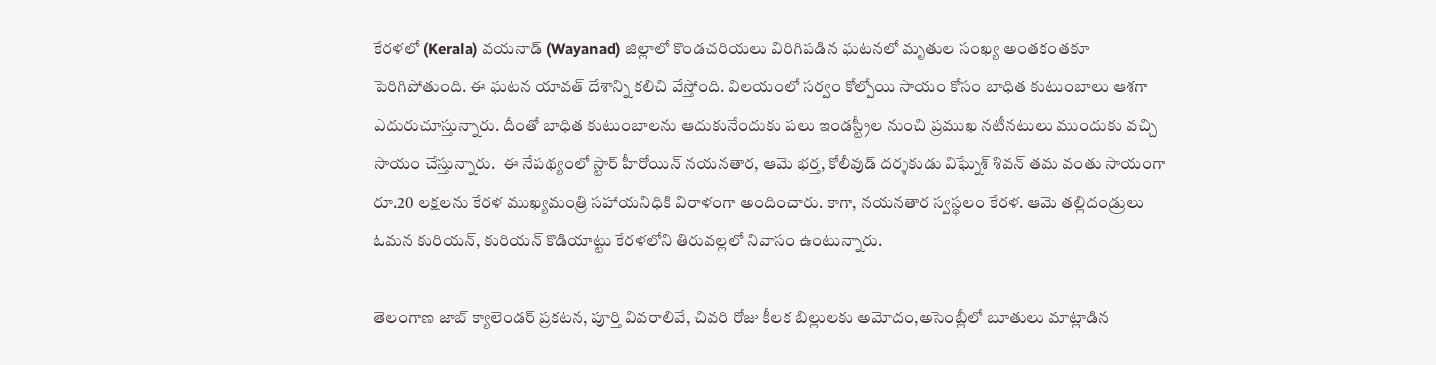కేరళలో (Kerala) వయనాడ్‌ (Wayanad) జిల్లాలో కొండచరియలు విరిగిపడిన ఘటనలో మృతుల సంఖ్య అంతకంతకూ పెరిగిపోతుంది. ఈ ఘటన యావత్‌ దేశాన్ని కలిచి వేస్తోంది. విలయంలో సర్వం కోల్పోయి సాయం కోసం బాధిత కుటుంబాలు ఆశగా ఎదురుచూస్తున్నారు. దీంతో బాధిత కుటుంబాలను ఆదుకునేందుకు పలు ఇండస్ట్రీల నుంచి ప్రముఖ నటీనటులు ముందుకు వచ్చి సాయం చేస్తున్నారు.  ఈ నేపథ్యంలో స్టార్ హీరోయిన్ నయనతార, ఆమె భ‌ర్త‌, కోలీవుడ్ ద‌ర్శ‌కుడు విఘ్నేశ్ శివన్ తమ వంతు సాయంగా రూ.20 లక్షలను కేరళ ముఖ్యమంత్రి సహాయనిధికి విరాళంగా అందించారు. కాగా, నయనతార స్వస్థలం కేరళ. ఆమె తల్లిదండ్రులు ఓమన కురియన్, కురియన్ కొడియాట్టు కేరళలోని తిరువల్లలో నివాసం ఉంటున్నారు.

తెలంగాణ జాబ్ క్యాలెండర్ ప్రకటన, పూర్తి వివరాలివే, చివరి రోజు కీలక బిల్లులకు అమోదం,అసెంబ్లీలో బూతులు మాట్లాడిన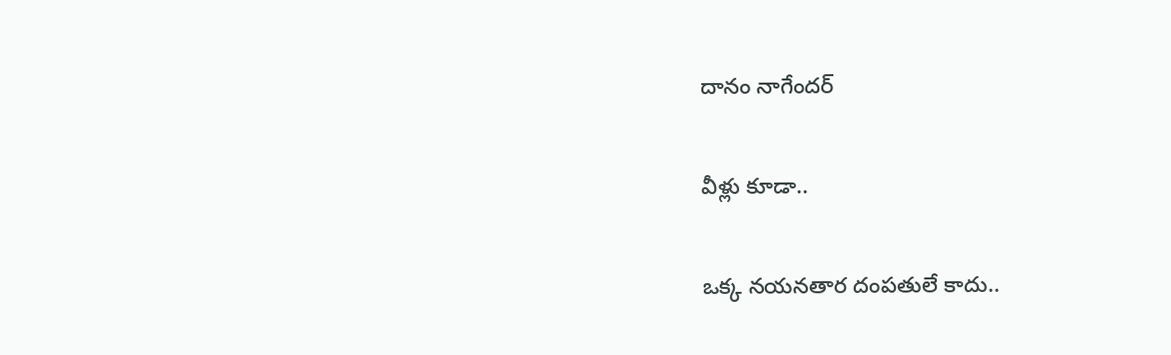దానం నాగేందర్

వీళ్లు కూడా..

ఒక్క నయనతార దంపతులే కాదు..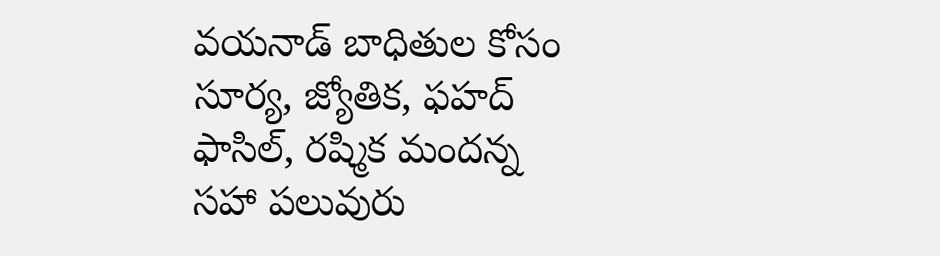వయనాడ్ బాధితుల కోసం సూర్య, జ్యోతిక, ఫహద్ ఫాసిల్, రష్మిక మందన్న సహా పలువురు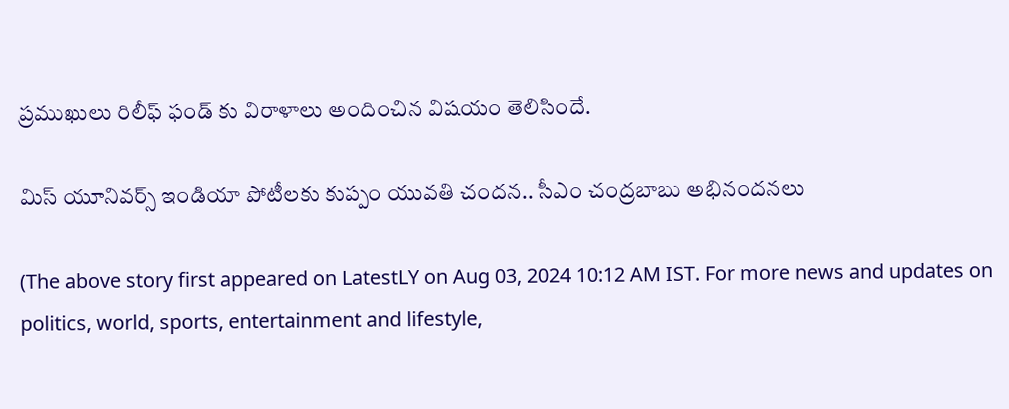ప్రముఖులు రిలీఫ్ ఫండ్‌ కు విరాళాలు అందించిన విషయం తెలిసిందే.

మిస్ యూనివర్స్ ఇండియా పోటీలకు కుప్పం యువతి చందన.. సీఎం చంద్రబాబు అభినందనలు

(The above story first appeared on LatestLY on Aug 03, 2024 10:12 AM IST. For more news and updates on politics, world, sports, entertainment and lifestyle,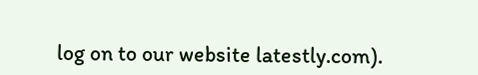log on to our website latestly.com).